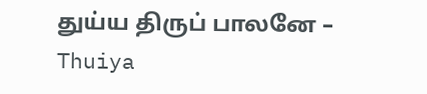துய்ய திருப் பாலனே – Thuiya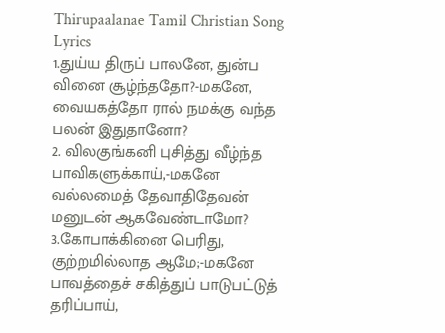Thirupaalanae Tamil Christian Song Lyrics
1.துய்ய திருப் பாலனே, துன்ப வினை சூழ்ந்ததோ?-மகனே,
வையகத்தோ ரால் நமக்கு வந்த பலன் இதுதானோ?
2. விலகுங்கனி புசித்து வீழ்ந்த பாவிகளுக்காய்,-மகனே
வல்லமைத் தேவாதிதேவன் மனுடன் ஆகவேண்டாமோ?
3.கோபாக்கினை பெரிது, குற்றமில்லாத ஆமே;-மகனே
பாவத்தைச் சகித்துப் பாடுபட்டுத் தரிப்பாய்,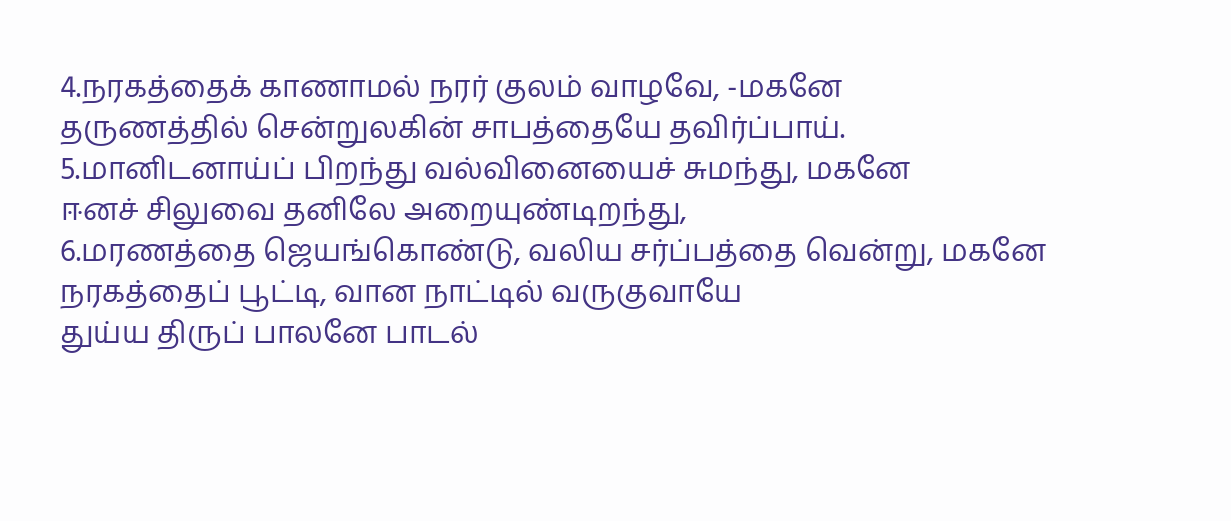4.நரகத்தைக் காணாமல் நரர் குலம் வாழவே, -மகனே
தருணத்தில் சென்றுலகின் சாபத்தையே தவிர்ப்பாய்.
5.மானிடனாய்ப் பிறந்து வல்வினையைச் சுமந்து, மகனே
ஈனச் சிலுவை தனிலே அறையுண்டிறந்து,
6.மரணத்தை ஜெயங்கொண்டு, வலிய சர்ப்பத்தை வென்று, மகனே
நரகத்தைப் பூட்டி, வான நாட்டில் வருகுவாயே
துய்ய திருப் பாலனே பாடல்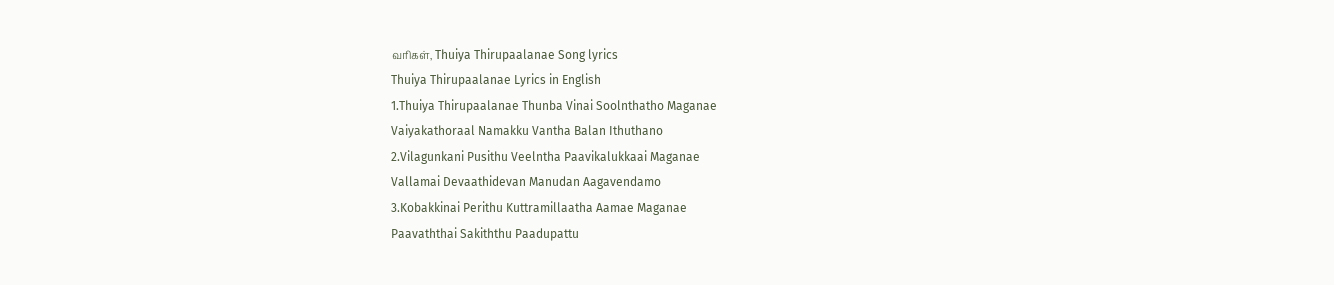வரிகள், Thuiya Thirupaalanae Song lyrics
Thuiya Thirupaalanae Lyrics in English
1.Thuiya Thirupaalanae Thunba Vinai Soolnthatho Maganae
Vaiyakathoraal Namakku Vantha Balan Ithuthano
2.Vilagunkani Pusithu Veelntha Paavikalukkaai Maganae
Vallamai Devaathidevan Manudan Aagavendamo
3.Kobakkinai Perithu Kuttramillaatha Aamae Maganae
Paavaththai Sakiththu Paadupattu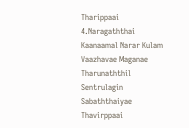Tharippaai
4.Naragaththai Kaanaamal Narar Kulam Vaazhavae Maganae
Tharunaththil Sentrulagin Sabaththaiyae Thavirppaai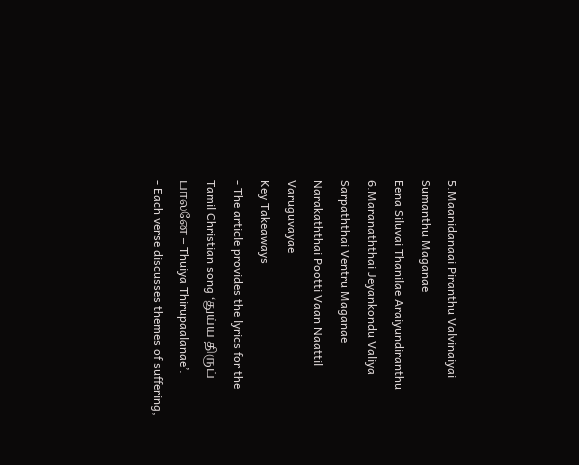5.Maanidanaai Piranthu Valvinaiyai Sumanthu Maganae
Eena Siluvai Thanilae Araiyundiranthu
6.Maranaththai Jeyankondu Valiya Sarpaththai Ventru Maganae
Narakaththai Pootti Vaan Naattil Varuguvayae
Key Takeaways
- The article provides the lyrics for the Tamil Christian song ‘துய்ய திருப் பாலனே – Thuiya Thirupaalanae’.
- Each verse discusses themes of suffering,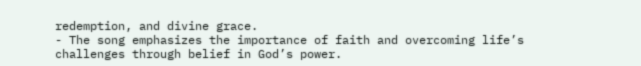redemption, and divine grace.
- The song emphasizes the importance of faith and overcoming life’s challenges through belief in God’s power.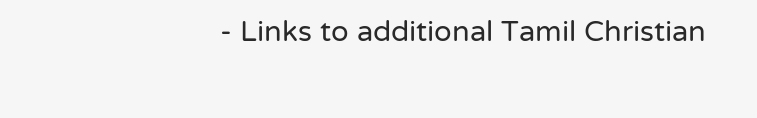- Links to additional Tamil Christian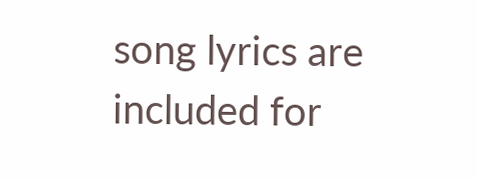song lyrics are included for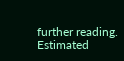further reading.
Estimated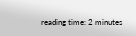reading time: 2 minutes